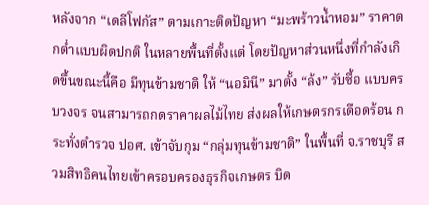หลังจาก “เดลีโฟกัส” ตามเกาะติดปัญหา “มะพร้าวน้ำหอม” ราคาตกต่ำแบบผิดปกติ ในหลายพื้นที่ตั้งแต่ โดยปัญหาส่วนหนึ่งที่กำลังเกิดขึ้นขณะนี้คือ มีทุนข้ามชาติ ให้ “นอมินี” มาตั้ง “ล้ง” รับซื้อ แบบครบวงจร จนสามารถกดราคาผลไม้ไทย ส่งผลให้เกษตรกรเดือดร้อน กระทั่งตำรวจ ปอศ. เข้าจับกุม “กลุ่มทุนข้ามชาติ” ในพื้นที่ จ.ราชบุรี สวมสิทธิคนไทยเข้าครอบครองธุรกิจเกษตร บิด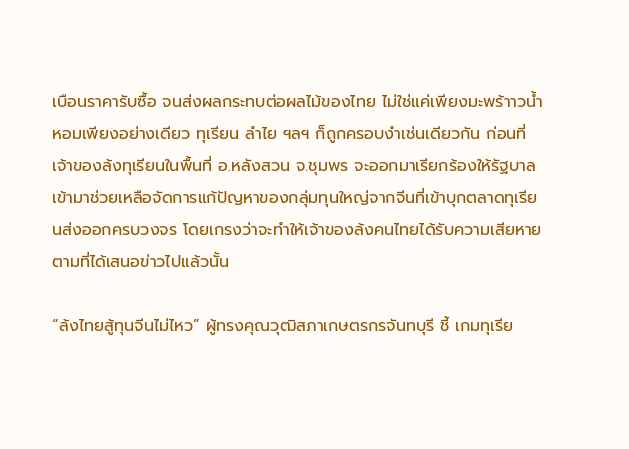เบือนราคารับซื้อ จนส่งผลกระทบต่อผลไม้ของไทย ไม่ใช่แค่เพียงมะพร้าาวน้ำหอมเพียงอย่างเดียว ทุเรียน ลำไย ฯลฯ ก็ถูกครอบงำเช่นเดียวกัน ก่อนที่เจ้าของล้งทุเรียนในพื้นที่ อ.หลังสวน จ.ชุมพร จะออกมาเรียกร้องให้รัฐบาลเข้ามาช่วยเหลือจัดการแก้ปัญหาของกลุ่มทุนใหญ่จากจีนที่เข้าบุกตลาดทุเรียนส่งออกครบวงจร โดยเกรงว่าจะทำให้เจ้าของล้งคนไทยได้รับความเสียหาย ตามที่ได้เสนอข่าวไปแล้วนั้น

“ล้งไทยสู้ทุนจีนไม่ไหว” ผู้ทรงคุณวุฒิสภาเกษตรกรจันทบุรี ชี้ เกมทุเรีย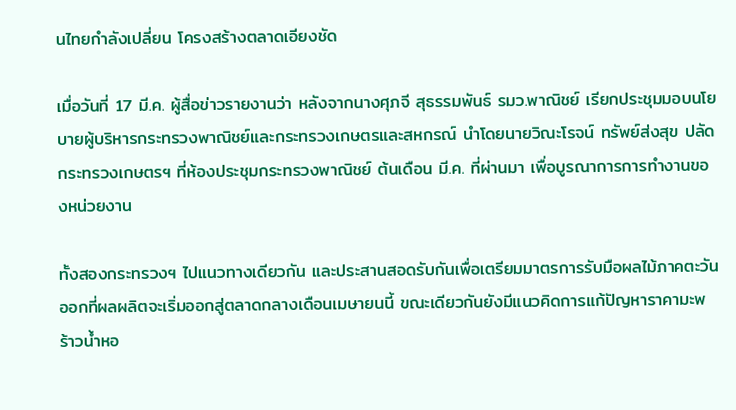นไทยกำลังเปลี่ยน โครงสร้างตลาดเอียงชัด

เมื่อวันที่ 17 มี.ค. ผู้สื่อข่าวรายงานว่า หลังจากนางศุภจี สุธรรมพันธ์ รมว.พาณิชย์ เรียกประชุมมอบนโยบายผู้บริหารกระทรวงพาณิชย์และกระทรวงเกษตรและสหกรณ์ นำโดยนายวิณะโรจน์ ทรัพย์ส่งสุข ปลัดกระทรวงเกษตรฯ ที่ห้องประชุมกระทรวงพาณิชย์ ต้นเดือน มี.ค. ที่ผ่านมา เพื่อบูรณาการการทำงานของหน่วยงาน

ทั้งสองกระทรวงฯ ไปแนวทางเดียวกัน และประสานสอดรับกันเพื่อเตรียมมาตรการรับมือผลไม้ภาคตะวันออกที่ผลผลิตจะเริ่มออกสู่ตลาดกลางเดือนเมษายนนี้ ขณะเดียวกันยังมีแนวคิดการแก้ปัญหาราคามะพร้าวน้ำหอ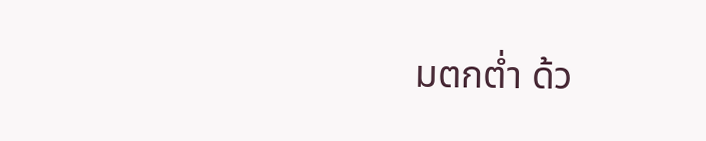มตกต่ำ ด้ว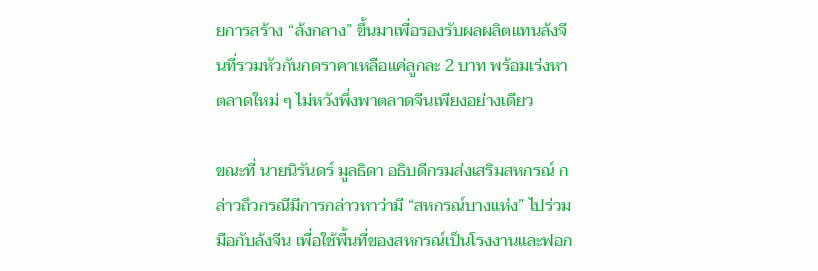ยการสร้าง “ล้งกลาง” ขึ้นมาเพื่อรองรับผลผลิตแทนล้งจีนที่รวมหัวกันกดราคาเหลือแค่ลูกละ 2 บาท พร้อมเร่งหาตลาดใหม่ ๆ ไม่หวังพึ่งพาตลาดจีนเพียงอย่างเดียว

ขณะที่ นายนิรันดร์ มูลธิดา อธิบดีกรมส่งเสริมสหกรณ์ กล่าวถึวกรณีมีการกล่าวหาว่ามี “สหกรณ์บางแห่ง” ไปร่วมมือกับล้งจีน เพื่อใช้พื้นที่ของสหกรณ์เป็นโรงงานและฟอก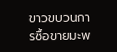ขาวขบวนการซื้อขายมะพ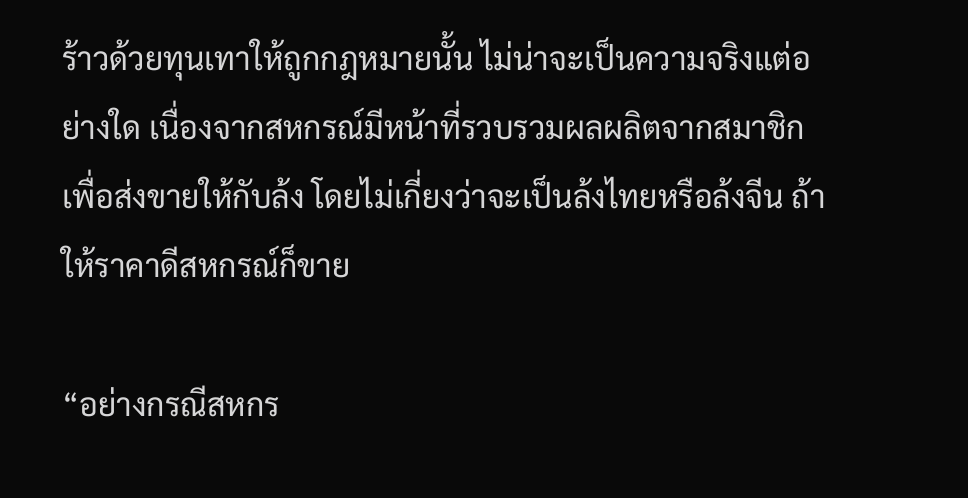ร้าวด้วยทุนเทาให้ถูกกฎหมายนั้น ไม่น่าจะเป็นความจริงแต่อย่างใด เนื่องจากสหกรณ์มีหน้าที่รวบรวมผลผลิตจากสมาชิกเพื่อส่งขายให้กับล้ง โดยไม่เกี่ยงว่าจะเป็นล้งไทยหรือล้งจีน ถ้าให้ราคาดีสหกรณ์ก็ขาย

“อย่างกรณีสหกร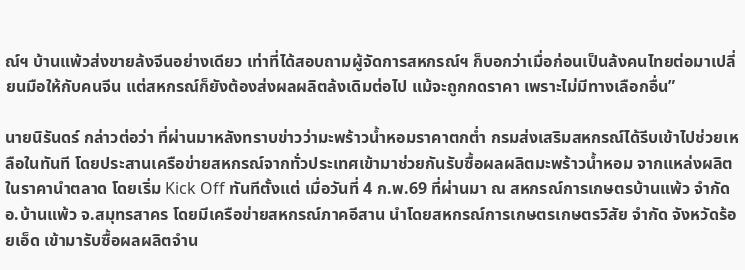ณ์ฯ บ้านแพ้วส่งขายล้งจีนอย่างเดียว เท่าที่ได้สอบถามผู้จัดการสหกรณ์ฯ ก็บอกว่าเมื่อก่อนเป็นล้งคนไทยต่อมาเปลี่ยนมือให้กับคนจีน แต่สหกรณ์ก็ยังต้องส่งผลผลิตล้งเดิมต่อไป แม้จะถูกกดราคา เพราะไม่มีทางเลือกอื่น”

นายนิรันดร์ กล่าวต่อว่า ที่ผ่านมาหลังทราบข่าวว่ามะพร้าวน้ำหอมราคาตกต่ำ กรมส่งเสริมสหกรณ์ได้รีบเข้าไปช่วยเหลือในทันที โดยประสานเครือข่ายสหกรณ์จากทั่วประเทศเข้ามาช่วยกันรับซื้อผลผลิตมะพร้าวน้ำหอม จากแหล่งผลิตในราคานำตลาด โดยเริ่ม Kick Off ทันทีตั้งแต่ เมื่อวันที่ 4 ก.พ.69 ที่ผ่านมา ณ สหกรณ์การเกษตรบ้านแพ้ว จำกัด อ.บ้านแพ้ว จ.สมุทรสาคร โดยมีเครือข่ายสหกรณ์ภาคอีสาน นำโดยสหกรณ์การเกษตรเกษตรวิสัย จำกัด จังหวัดร้อยเอ็ด เข้ามารับซื้อผลผลิตจำน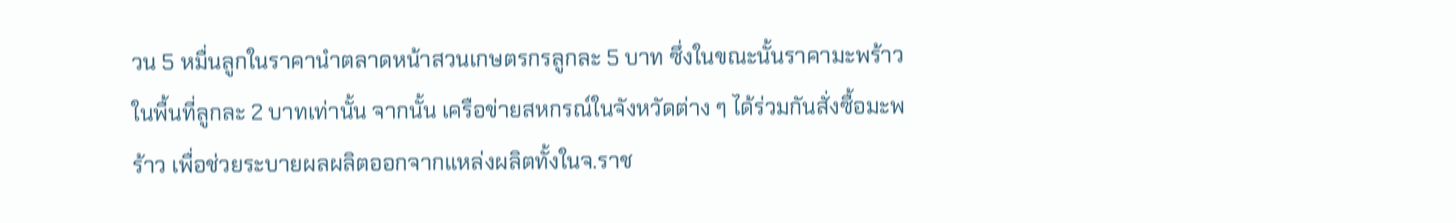วน 5 หมื่นลูกในราคานำตลาดหน้าสวนเกษตรกรลูกละ 5 บาท ซึ่งในขณะนั้นราคามะพร้าวในพื้นที่ลูกละ 2 บาทเท่านั้น จากนั้น เครือข่ายสหกรณ์ในจังหวัดต่าง ๆ ได้ร่วมกันสั่งซื้อมะพร้าว เพื่อช่วยระบายผลผลิตออกจากแหล่งผลิตทั้งในจ.ราช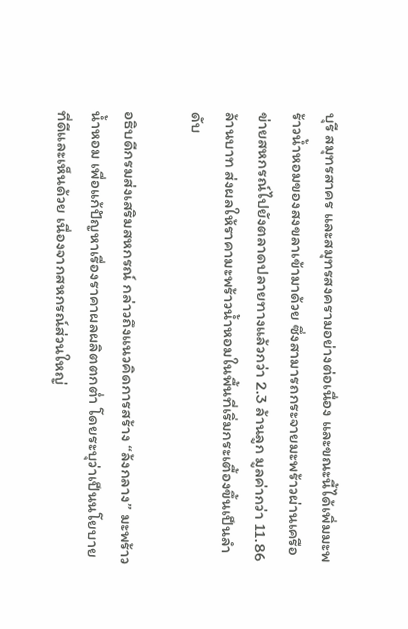บุรี สมุทรสาคร และสมุทรสงครามอย่างต่อเนื่อง และขณะนี้ได้เพิ่มมะพร้าวน้ำหอมของสงขลาเข้ามาด้วย ซึ่งสามารถกระจายมะพร้าวผ่านเครือข่ายสหกรณ์ไปยังตลาดปลายทางแล้วกว่า 2.3 ล้านลูก มูลค่ากว่า 11.86 ล้านบาท ส่งผลให้ราคามะพร้าวน้ำหอมในพื้นที่เริ่มกระเตื้องขึ้นเป็นลำดับ

อธิบดีกรมส่งเสริมสหกรณ์ กล่าวถึงแนวคิดการสร้าง “ล้งกลาง” มะพร้าวน้ำหอม เพื่อแก้ปัญหาเรื่องราคาผลผลิตตกต่ำ โดยระบุว่าเป็นนโยบายที่ดีและเห็นด้วย เนื่องจากสหกรณ์ส่วนใหญ่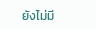ยังไม่มี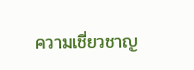ความเชี่ยวชาญ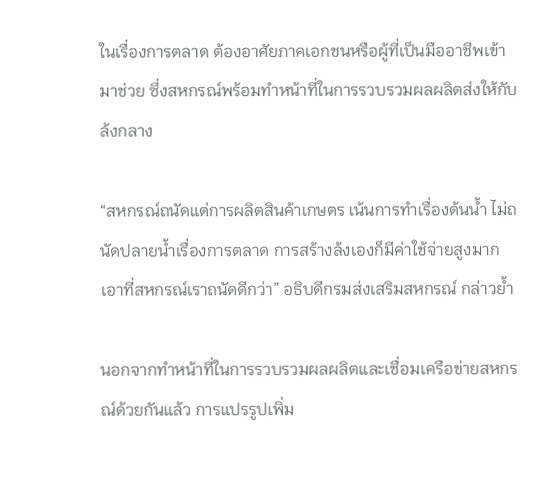ในเรื่องการตลาด ต้องอาศัยภาคเอกชนหรือผู้ที่เป็นมืออาชีพเข้ามาช่วย ซึ่งสหกรณ์พร้อมทำหน้าที่ในการรวบรวมผลผลิตส่งให้กับล้งกลาง

“สหกรณ์ถนัดแต่การผลิตสินค้าเกษตร เน้นการทำเรื่องต้นน้ำ ไม่ถนัดปลายน้ำเรื่องการตลาด การสร้างล้งเองก็มีค่าใช้จ่ายสูงมาก เอาที่สหกรณ์เราถนัดดีกว่า” อธิบดีกรมส่งเสริมสหกรณ์ กล่าวย้ำ

นอกจากทำหน้าที่ในการรวบรวมผลผลิตและเชื่อมเครือข่ายสหกรณ์ด้วยกันแล้ว การแปรรูปเพิ่ม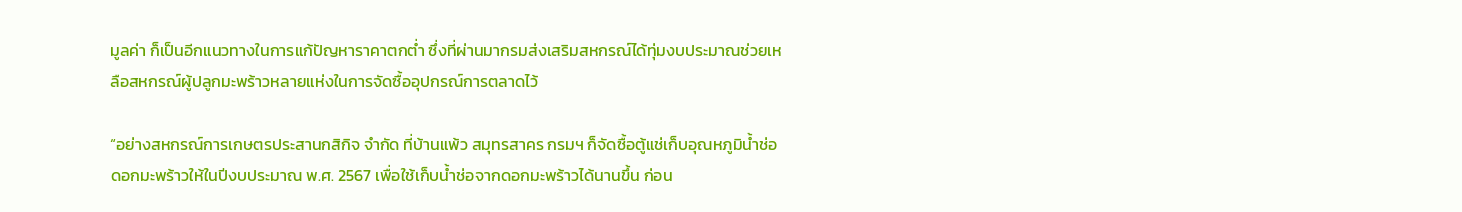มูลค่า ก็เป็นอีกแนวทางในการแก้ปัญหาราคาตกต่ำ ซึ่งที่ผ่านมากรมส่งเสริมสหกรณ์ได้ทุ่มงบประมาณช่วยเหลือสหกรณ์ผู้ปลูกมะพร้าวหลายแห่งในการจัดซื้ออุปกรณ์การตลาดไว้

“อย่างสหกรณ์การเกษตรประสานกสิกิจ จำกัด ที่บ้านแพ้ว สมุทรสาคร กรมฯ ก็จัดซื้อตู้แช่เก็บอุณหภูมิน้ำช่อดอกมะพร้าวให้ในปีงบประมาณ พ.ศ. 2567 เพื่อใช้เก็บน้ำช่อจากดอกมะพร้าวได้นานขึ้น ก่อน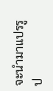จะนำมาแปรรูป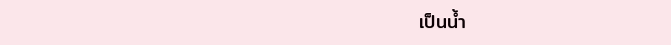เป็นน้ำ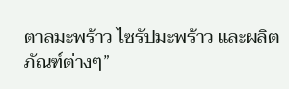ตาลมะพร้าว ไซรัปมะพร้าว และผลิตภัณฑ์ต่างๆ”